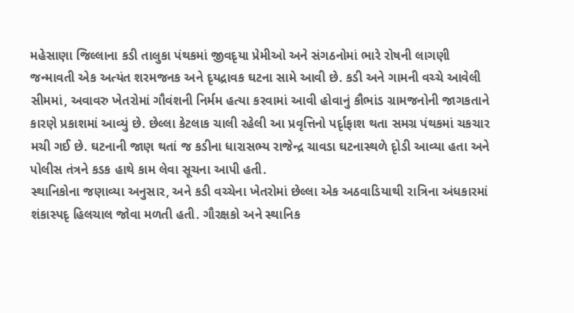મહેસાણા જિલ્લાના કડી તાલુકા પંથકમાં જીવદૃયા પ્રેમીઓ અને સંગઠનોમાં ભારે રોષની લાગણી જન્માવતી એક અત્યંત શરમજનક અને દૃયદ્રાવક ઘટના સામે આવી છે. કડી અને ગામની વચ્ચે આવેલી સીમમાં, અવાવરુ ખેતરોમાં ગૌવંશની નિર્મમ હત્યા કરવામાં આવી હોવાનું કૌભાંડ ગ્રામજનોની જાગકતાને કારણે પ્રકાશમાં આવ્યું છે. છેલ્લા કેટલાક ચાલી રહેલી આ પ્રવૃત્તિનો પર્દૃાફાશ થતા સમગ્ર પંથકમાં ચકચાર મચી ગઈ છે. ઘટનાની જાણ થતાં જ કડીના ધારાસભ્ય રાજેન્દ્ર ચાવડા ઘટનાસ્થળે દૃોડી આવ્યા હતા અને પોલીસ તંત્રને કડક હાથે કામ લેવા સૂચના આપી હતી.
સ્થાનિકોના જણાવ્યા અનુસાર, અને કડી વચ્ચેના ખેતરોમાં છેલ્લા એક અઠવાડિયાથી રાત્રિના અંધકારમાં શંકાસ્પદૃ હિલચાલ જોવા મળતી હતી. ગૌરક્ષકો અને સ્થાનિક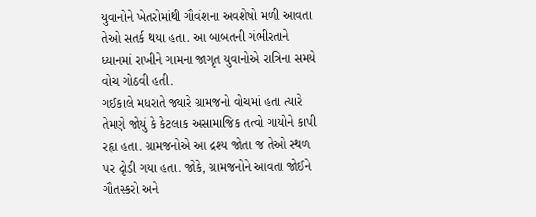યુવાનોને ખેતરોમાંથી ગૌવંશના અવશેષો મળી આવતા તેઓ સતર્ક થયા હતા. આ બાબતની ગંભીરતાને ધ્યાનમાં રાખીને ગામના જાગૃત યુવાનોએ રાત્રિના સમયે વોચ ગોઠવી હતી.
ગઈકાલે મધરાતે જ્યારે ગ્રામજનો વોચમાં હતા ત્યારે તેમણે જોયું કે કેટલાક અસામાજિક તત્વો ગાયોને કાપી રહૃા હતા. ગ્રામજનોએ આ દ્રશ્ય જોતા જ તેઓ સ્થળ પર દૃોડી ગયા હતા. જોકે, ગ્રામજનોને આવતા જોઈને ગૌતસ્કરો અને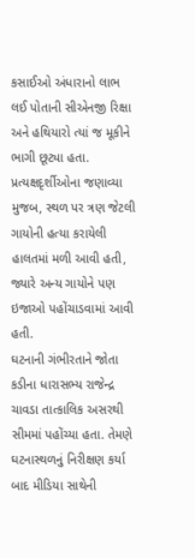કસાઈઓ અંધારાનો લાભ લઈ પોતાની સીએનજી રિક્ષા અને હથિયારો ત્યાં જ મૂકીને ભાગી છૂટ્યા હતા. પ્રત્યક્ષદૃર્શીઓના જણાવ્યા મુજબ, સ્થળ પર ત્રણ જેટલી ગાયોની હત્યા કરાયેલી હાલતમાં મળી આવી હતી, જ્યારે અન્ય ગાયોને પણ ઇજાઓ પહોંચાડવામાં આવી હતી.
ઘટનાની ગંભીરતાને જોતા કડીના ધારાસભ્ય રાજેન્દ્ર ચાવડા તાત્કાલિક અસરથી સીમમાં પહોંચ્યા હતા. તેમણે ઘટનાસ્થળનું નિરીક્ષણ કર્યા બાદ મીડિયા સાથેની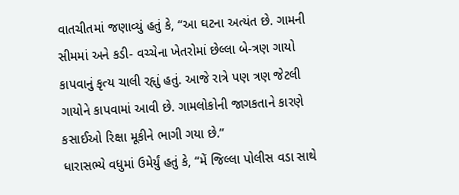વાતચીતમાં જણાવ્યું હતું કે, “આ ઘટના અત્યંત છે. ગામની સીમમાં અને કડી- વચ્ચેના ખેતરોમાં છેલ્લા બે-ત્રણ ગાયો કાપવાનું કૃત્ય ચાલી રહૃાું હતું. આજે રાત્રે પણ ત્રણ જેટલી ગાયોને કાપવામાં આવી છે. ગામલોકોની જાગકતાને કારણે કસાઈઓ રિક્ષા મૂકીને ભાગી ગયા છે.”
ધારાસભ્યે વધુમાં ઉમેર્યું હતું કે, “મેં જિલ્લા પોલીસ વડા સાથે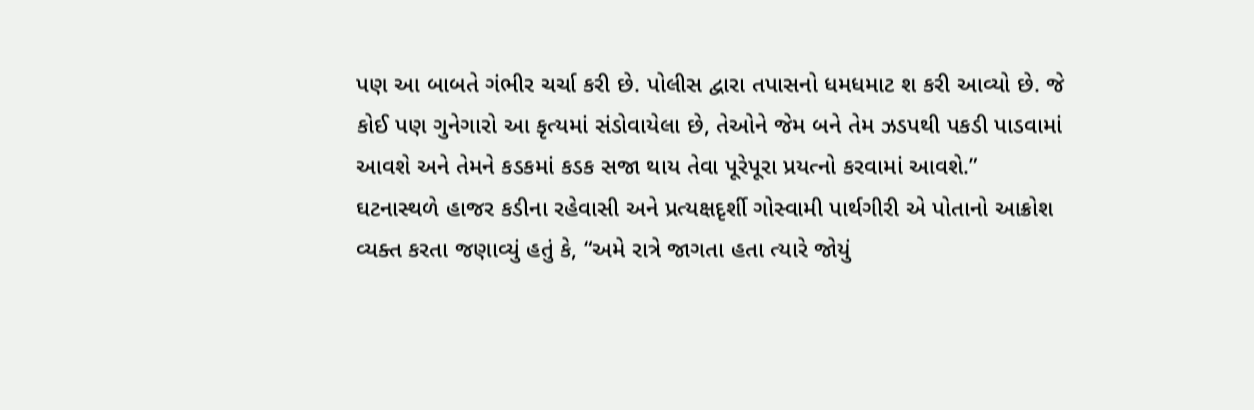પણ આ બાબતે ગંભીર ચર્ચા કરી છે. પોલીસ દ્વારા તપાસનો ધમધમાટ શ કરી આવ્યો છે. જે કોઈ પણ ગુનેગારો આ કૃત્યમાં સંડોવાયેલા છે, તેઓને જેમ બને તેમ ઝડપથી પકડી પાડવામાં આવશે અને તેમને કડકમાં કડક સજા થાય તેવા પૂરેપૂરા પ્રયત્નો કરવામાં આવશે.”
ઘટનાસ્થળે હાજર કડીના રહેવાસી અને પ્રત્યક્ષદૃર્શી ગોસ્વામી પાર્થગીરી એ પોતાનો આક્રોશ વ્યક્ત કરતા જણાવ્યું હતું કે, “અમે રાત્રે જાગતા હતા ત્યારે જોયું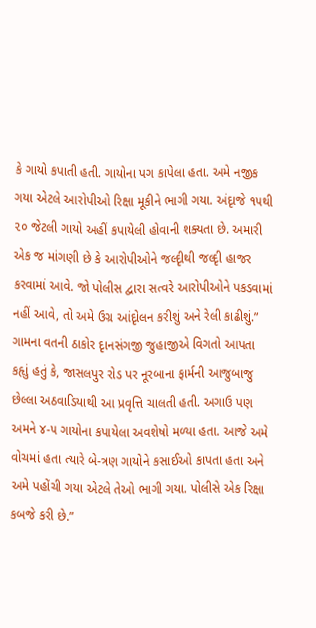કે ગાયો કપાતી હતી. ગાયોના પગ કાપેલા હતા. અમે નજીક ગયા એટલે આરોપીઓ રિક્ષા મૂકીને ભાગી ગયા. અંદૃાજે ૧૫થી ૨૦ જેટલી ગાયો અહીં કપાયેલી હોવાની શક્યતા છે. અમારી એક જ માંગણી છે કે આરોપીઓને જલ્દૃીથી જલ્દૃી હાજર કરવામાં આવે. જો પોલીસ દ્વારા સત્વરે આરોપીઓને પકડવામાં નહીં આવે, તો અમે ઉગ્ર આંદૃોલન કરીશું અને રેલી કાઢીશું.”
ગામના વતની ઠાકોર દૃાનસંગજી જુહાજીએ વિગતો આપતા કહૃાું હતું કે, જાસલપુર રોડ પર નૂરબાના ફાર્મની આજુબાજુ છેલ્લા અઠવાડિયાથી આ પ્રવૃત્તિ ચાલતી હતી. અગાઉ પણ અમને ૪-૫ ગાયોના કપાયેલા અવશેષો મળ્યા હતા. આજે અમે વોચમાં હતા ત્યારે બે-ત્રણ ગાયોને કસાઈઓ કાપતા હતા અને અમે પહોંચી ગયા એટલે તેઓ ભાગી ગયા. પોલીસે એક રિક્ષા કબજે કરી છે.”